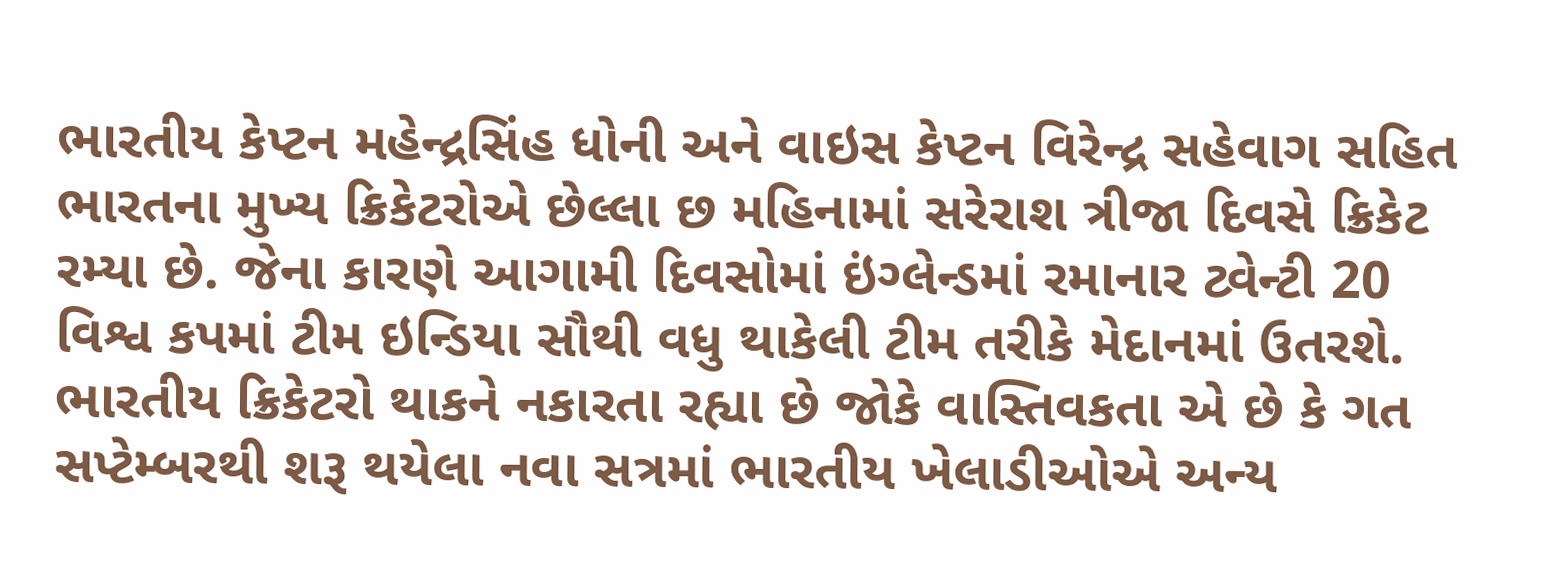ભારતીય કેપ્ટન મહેન્દ્રસિંહ ધોની અને વાઇસ કેપ્ટન વિરેન્દ્ર સહેવાગ સહિત ભારતના મુખ્ય ક્રિકેટરોએ છેલ્લા છ મહિનામાં સરેરાશ ત્રીજા દિવસે ક્રિકેટ રમ્યા છે. જેના કારણે આગામી દિવસોમાં ઇંગ્લેન્ડમાં રમાનાર ટ્વેન્ટી 20 વિશ્વ કપમાં ટીમ ઇન્ડિયા સૌથી વધુ થાકેલી ટીમ તરીકે મેદાનમાં ઉતરશે.
ભારતીય ક્રિકેટરો થાકને નકારતા રહ્યા છે જોકે વાસ્તિવકતા એ છે કે ગત સપ્ટેમ્બરથી શરૂ થયેલા નવા સત્રમાં ભારતીય ખેલાડીઓએ અન્ય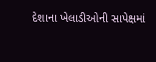દેશાના ખેલાડીઓની સાપેક્ષમાં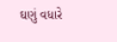ઘણું વધારે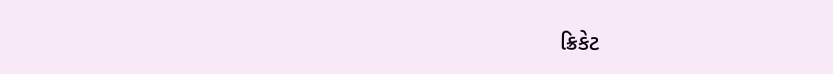ક્રિકેટ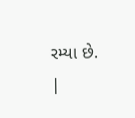રમ્યા છે.
|